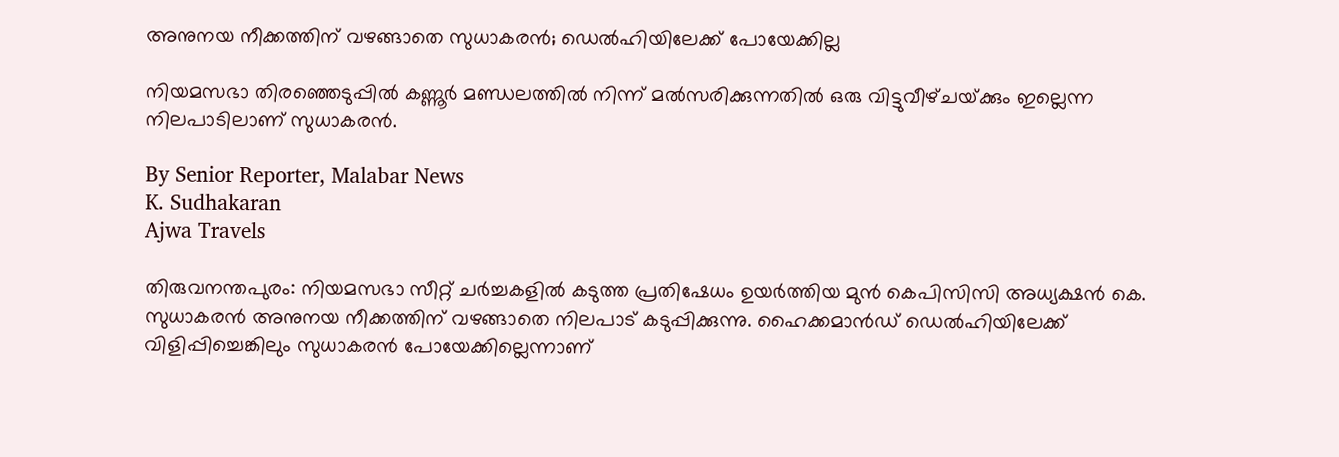അനുനയ നീക്കത്തിന് വഴങ്ങാതെ സുധാകരൻ; ഡെൽഹിയിലേക്ക് പോയേക്കില്ല

നിയമസഭാ തിരഞ്ഞെടുപ്പിൽ കണ്ണൂർ മണ്ഡലത്തിൽ നിന്ന് മൽസരിക്കുന്നതിൽ ഒരു വിട്ടുവീഴ്‌ചയ്‌ക്കും ഇല്ലെന്ന നിലപാടിലാണ് സുധാകരൻ.

By Senior Reporter, Malabar News
K. Sudhakaran
Ajwa Travels

തിരുവനന്തപുരം: നിയമസഭാ സീറ്റ് ചർച്ചകളിൽ കടുത്ത പ്രതിഷേധം ഉയർത്തിയ മുൻ കെപിസിസി അധ്യക്ഷൻ കെ. സുധാകരൻ അനുനയ നീക്കത്തിന് വഴങ്ങാതെ നിലപാട് കടുപ്പിക്കുന്നു. ഹൈക്കമാൻഡ് ഡെൽഹിയിലേക്ക് വിളിപ്പിച്ചെങ്കിലും സുധാകരൻ പോയേക്കില്ലെന്നാണ്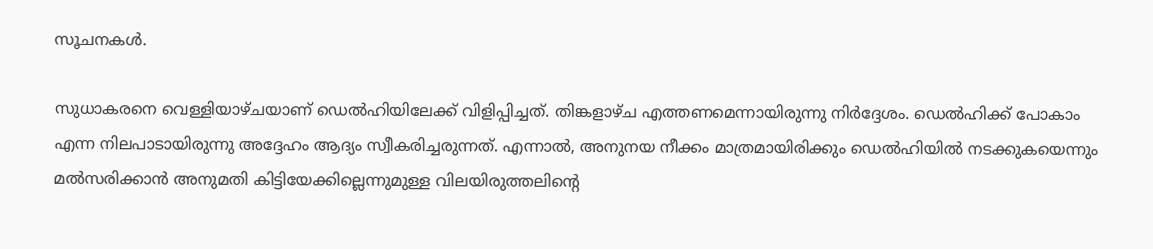സൂചനകൾ.

സുധാകരനെ വെള്ളിയാഴ്‌ചയാണ്‌ ഡെൽഹിയിലേക്ക് വിളിപ്പിച്ചത്. തിങ്കളാഴ്‌ച എത്തണമെന്നായിരുന്നു നിർദ്ദേശം. ഡെൽഹിക്ക് പോകാം എന്ന നിലപാടായിരുന്നു അദ്ദേഹം ആദ്യം സ്വീകരിച്ചരുന്നത്. എന്നാൽ, അനുനയ നീക്കം മാത്രമായിരിക്കും ഡെൽഹിയിൽ നടക്കുകയെന്നും മൽസരിക്കാൻ അനുമതി കിട്ടിയേക്കില്ലെന്നുമുള്ള വിലയിരുത്തലിന്റെ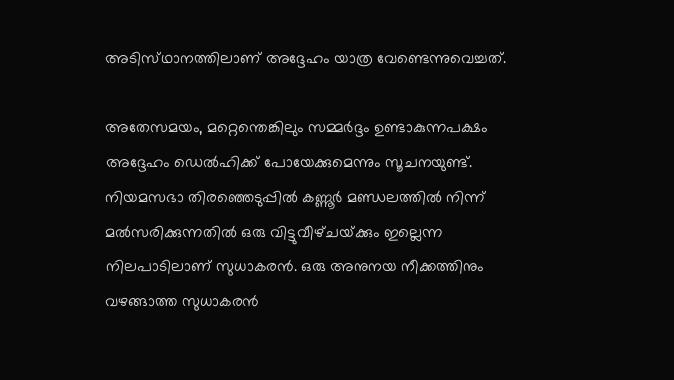അടിസ്‌ഥാനത്തിലാണ്‌ അദ്ദേഹം യാത്ര വേണ്ടെന്നുവെച്ചത്.

അതേസമയം, മറ്റെന്തെങ്കിലും സമ്മർദ്ദം ഉണ്ടാകുന്നപക്ഷം അദ്ദേഹം ഡെൽഹിക്ക് പോയേക്കുമെന്നും സൂചനയുണ്ട്. നിയമസഭാ തിരഞ്ഞെടുപ്പിൽ കണ്ണൂർ മണ്ഡലത്തിൽ നിന്ന് മൽസരിക്കുന്നതിൽ ഒരു വിട്ടുവീഴ്‌ചയ്‌ക്കും ഇല്ലെന്ന നിലപാടിലാണ് സുധാകരൻ. ഒരു അനുനയ നീക്കത്തിനും വഴങ്ങാത്ത സുധാകരൻ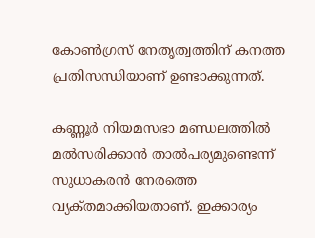കോൺഗ്രസ് നേതൃത്വത്തിന് കനത്ത പ്രതിസന്ധിയാണ് ഉണ്ടാക്കുന്നത്.

കണ്ണൂർ നിയമസഭാ മണ്ഡലത്തിൽ മൽസരിക്കാൻ താൽപര്യമുണ്ടെന്ന് സുധാകരൻ നേരത്തെ വ്യക്‌തമാക്കിയതാണ്. ഇക്കാര്യം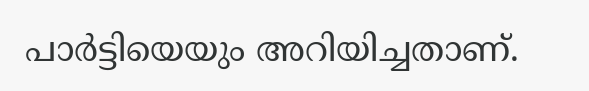പാർട്ടിയെയും അറിയിച്ചതാണ്.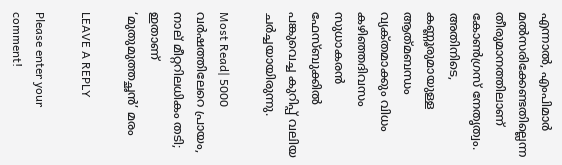എന്നാൽ, എംപിമാർ മൽസരിക്കേണ്ടതില്ലെന്ന തീരുമാനത്തിലാണ് കോൺഗ്രസ് നേതൃത്വം. അതിനിടെ, കണ്ണൂരുമായുള്ള ആത്‌മബന്ധം വ്യക്‌തമാക്കും വിധം കഴിഞ്ഞദിവസം സുധാകരൻ ഫേസ്ബുക്കിൽ പങ്കുവെച്ച കുറിപ്പ് വലിയ ചർച്ചയായിരുന്നു.

Most Read| 5000 വർഷത്തിലേറെ പ്രായം, നാല് മീറ്ററിലധികം തടി; ഇതാണ് ‘മുതുമുത്തച്ഛൻ’ മരം

LEAVE A REPLY

Please enter your comment!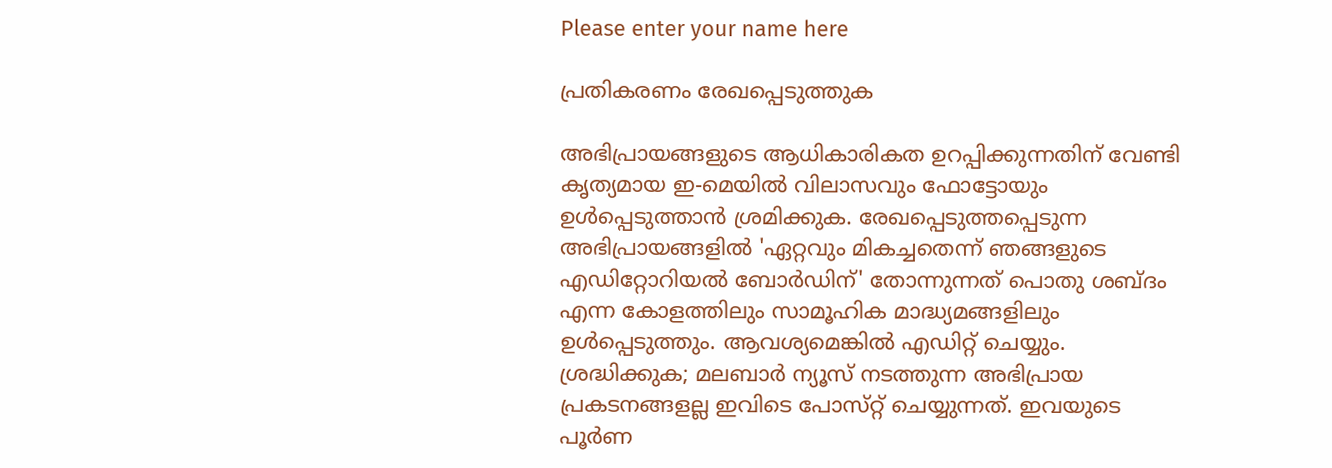Please enter your name here

പ്രതികരണം രേഖപ്പെടുത്തുക

അഭിപ്രായങ്ങളുടെ ആധികാരികത ഉറപ്പിക്കുന്നതിന് വേണ്ടി കൃത്യമായ ഇ-മെയിൽ വിലാസവും ഫോട്ടോയും ഉൾപ്പെടുത്താൻ ശ്രമിക്കുക. രേഖപ്പെടുത്തപ്പെടുന്ന അഭിപ്രായങ്ങളിൽ 'ഏറ്റവും മികച്ചതെന്ന് ഞങ്ങളുടെ എഡിറ്റോറിയൽ ബോർഡിന്' തോന്നുന്നത് പൊതു ശബ്‌ദം എന്ന കോളത്തിലും സാമൂഹിക മാദ്ധ്യമങ്ങളിലും ഉൾപ്പെടുത്തും. ആവശ്യമെങ്കിൽ എഡിറ്റ് ചെയ്യും. ശ്രദ്ധിക്കുക; മലബാർ ന്യൂസ് നടത്തുന്ന അഭിപ്രായ പ്രകടനങ്ങളല്ല ഇവിടെ പോസ്‌റ്റ് ചെയ്യുന്നത്. ഇവയുടെ പൂർണ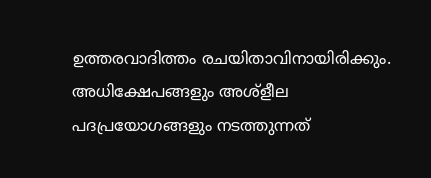ഉത്തരവാദിത്തം രചയിതാവിനായിരിക്കും. അധിക്ഷേപങ്ങളും അശ്‌ളീല പദപ്രയോഗങ്ങളും നടത്തുന്നത്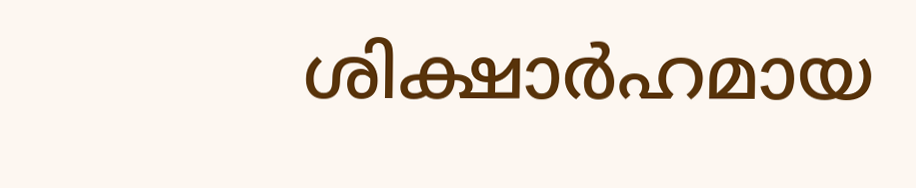ശിക്ഷാർഹമായ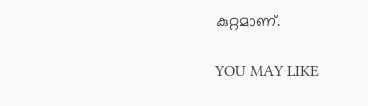കുറ്റമാണ്.

YOU MAY LIKE